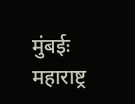मुंबईः महाराष्ट्र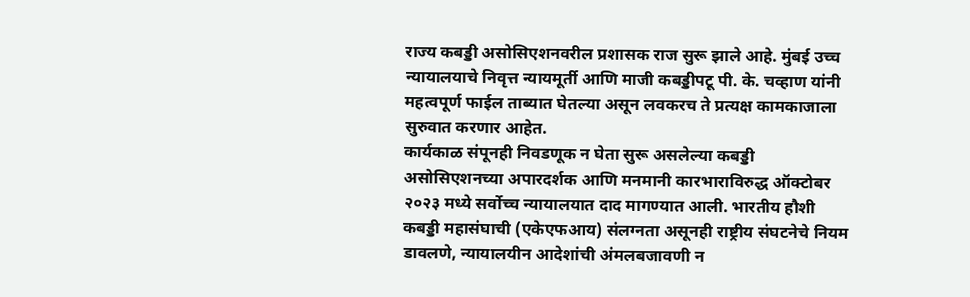राज्य कबड्डी असोसिएशनवरील प्रशासक राज सुरू झाले आहे. मुंबई उच्च न्यायालयाचे निवृत्त न्यायमूर्ती आणि माजी कबड्डीपटू पी. के. चव्हाण यांनी महत्वपूर्ण फाईल ताब्यात घेतल्या असून लवकरच ते प्रत्यक्ष कामकाजाला सुरुवात करणार आहेत.
कार्यकाळ संपूनही निवडणूक न घेता सुरू असलेल्या कबड्डी असोसिएशनच्या अपारदर्शक आणि मनमानी कारभाराविरुद्ध ऑक्टोबर २०२३ मध्ये सर्वोच्च न्यायालयात दाद मागण्यात आली. भारतीय हौशी कबड्डी महासंघाची (एकेएफआय) संलग्नता असूनही राष्ट्रीय संघटनेचे नियम डावलणे, न्यायालयीन आदेशांची अंमलबजावणी न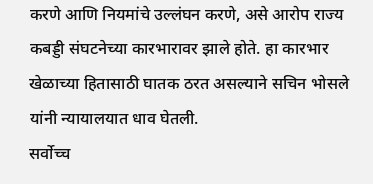करणे आणि नियमांचे उल्लंघन करणे, असे आरोप राज्य कबड्डी संघटनेच्या कारभारावर झाले होते. हा कारभार खेळाच्या हितासाठी घातक ठरत असल्याने सचिन भोसले यांनी न्यायालयात धाव घेतली.
सर्वोच्च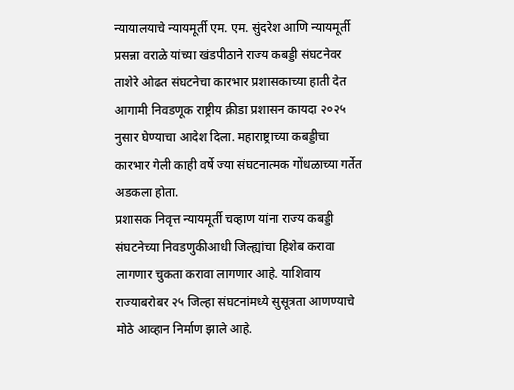न्यायालयाचे न्यायमूर्ती एम. एम. सुंदरेश आणि न्यायमूर्ती प्रसन्ना वराळे यांच्या खंडपीठाने राज्य कबड्डी संघटनेवर ताशेरे ओढत संघटनेचा कारभार प्रशासकाच्या हाती देत आगामी निवडणूक राष्ट्रीय क्रीडा प्रशासन कायदा २०२५ नुसार घेण्याचा आदेश दिला. महाराष्ट्राच्या कबड्डीचा कारभार गेली काही वर्षे ज्या संघटनात्मक गोंधळाच्या गर्तेत अडकला होता.
प्रशासक निवृत्त न्यायमूर्ती चव्हाण यांना राज्य कबड्डी संघटनेच्या निवडणुकीआधी जिल्ह्यांचा हिशेब करावा लागणार चुकता करावा लागणार आहे. याशिवाय राज्याबरोबर २५ जिल्हा संघटनांमध्ये सुसूत्रता आणण्याचे मोठे आव्हान निर्माण झाले आहे.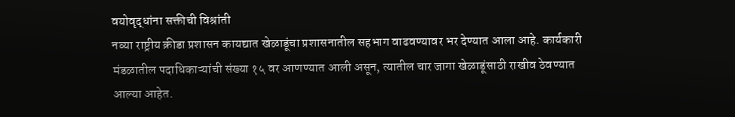वयोवृद्धांना सक्तीची विश्रांती
नव्या राष्ट्रीय क्रीडा प्रशासन कायद्यात खेळाडूंचा प्रशासनातील सहभाग वाढवण्यावर भर देण्यात आला आहे. कार्यकारी मंडळातील पदाधिकाऱ्यांची संख्या १५ वर आणण्यात आली असून, त्यातील चार जागा खेळाडूंसाठी राखीव ठेवण्यात आल्या आहेत.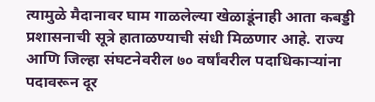त्यामुळे मैदानावर घाम गाळलेल्या खेळाडूंनाही आता कबड्डी प्रशासनाची सूत्रे हाताळण्याची संधी मिळणार आहे. राज्य आणि जिल्हा संघटनेवरील ७० वर्षांवरील पदाधिकाऱ्यांना पदावरून दूर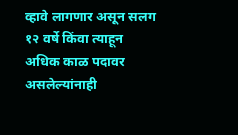व्हावे लागणार असून सलग १२ वर्षे किंवा त्याहून अधिक काळ पदावर असलेल्यांनाही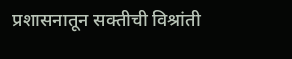प्रशासनातून सक्तीची विश्रांती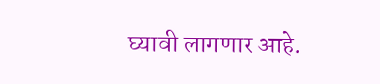घ्यावी लागणार आहे.